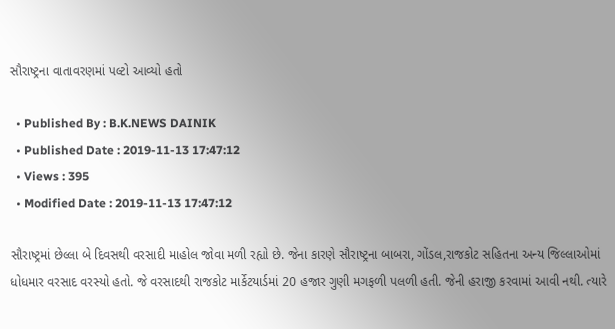સૌરાષ્ટ્રના વાતાવરણમાં પલ્ટો આવ્યો હતો

  • Published By : B.K.NEWS DAINIK
  • Published Date : 2019-11-13 17:47:12
  • Views : 395
  • Modified Date : 2019-11-13 17:47:12

સૌરાષ્ટ્રમાં છેલ્લા બે દિવસથી વરસાદી માહોલ જોવા મળી રહ્યો છે. જેના કારણે સૌરાષ્ટ્રના બાબરા, ગોંડલ,રાજકોટ સહિતના અન્ય જિલ્લાઓમાં ધોધમાર વરસાદ વરસ્યો હતો. જે વરસાદથી રાજકોટ માર્કેટયાર્ડમાં 20 હજાર ગુણી મગફળી પલળી હતી. જેની હરાજી કરવામાં આવી નથી. ત્યારે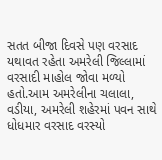સતત બીજા દિવસે પણ વરસાદ યથાવત રહેતા અમરેલી જિલ્લામાં વરસાદી માહોલ જોવા મળ્યો હતો.આમ અમરેલીના ચલાલા, વડીયા, અમરેલી શહેરમાં પવન સાથે ધોધમાર વરસાદ વરસ્યો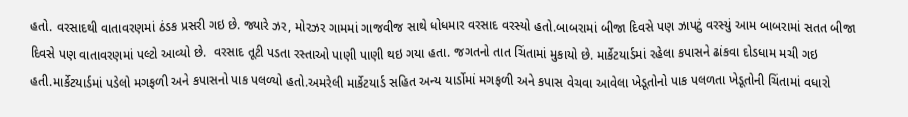હતો. વરસાદથી વાતાવરણમાં ઠંડક પ્રસરી ગઇ છે. જ્યારે ઝર, મોરઝર ગામમાં ગાજવીજ સાથે ધોધમાર વરસાદ વરસ્યો હતો.બાબરામાં બીજા દિવસે પણ ઝાપટું વરસ્યું આમ બાબરામાં સતત બીજા દિવસે પણ વાતાવરણમાં પલ્ટો આવ્યો છે.  વરસાદ તૂટી પડતા રસ્તાઓ પાણી પાણી થઇ ગયા હતા. જગતનો તાત ચિંતામાં મુકાયો છે. માર્કેટયાર્ડમાં રહેલા કપાસને ઢાંકવા દોડધામ મચી ગઇ હતી.માર્કેટયાર્ડમાં પડેલો મગફળી અને કપાસનો પાક પલળ્યો હતો.અમરેલી માર્કેટયાર્ડ સહિત અન્ય યાર્ડોમાં મગફળી અને કપાસ વેચવા આવેલા ખેડૂતોનો પાક પલળતા ખેડૂતોની ચિંતામાં વધારો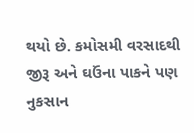થયો છે. કમોસમી વરસાદથી જીરૂ અને ઘઉંના પાકને પણ નુકસાન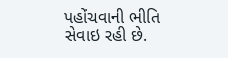પહોંચવાની ભીતિ સેવાઇ રહી છે.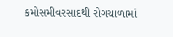કમોસમીવરસાદથી રોગચાળામાં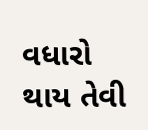વધારો થાય તેવી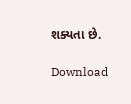શક્યતા છે.

Download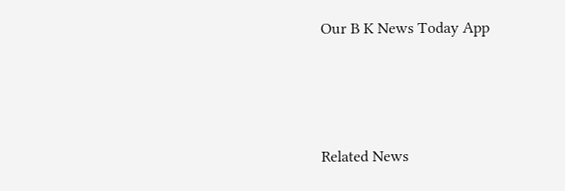Our B K News Today App



Related News